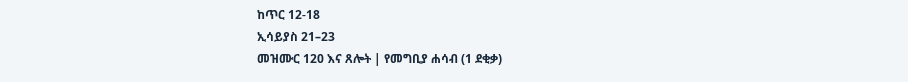ከጥር 12-18
ኢሳይያስ 21–23
መዝሙር 120 እና ጸሎት | የመግቢያ ሐሳብ (1 ደቂቃ)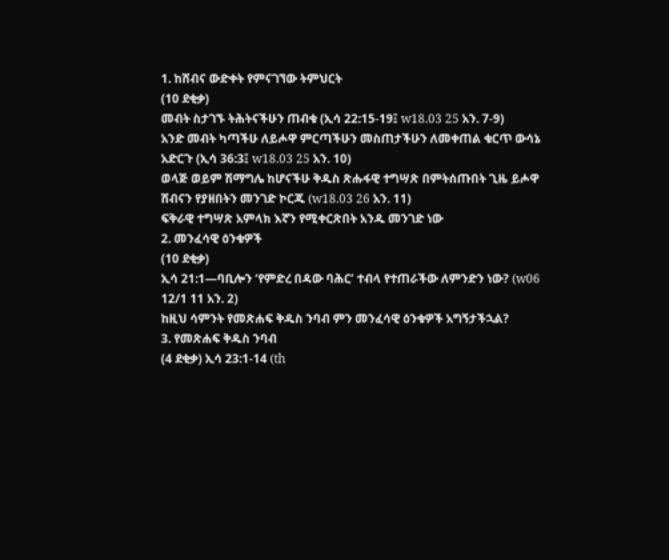1. ከሸብና ውድቀት የምናገኘው ትምህርት
(10 ደቂቃ)
መብት ስታገኙ ትሕትናችሁን ጠብቁ (ኢሳ 22:15-19፤ w18.03 25 አን. 7-9)
አንድ መብት ካጣችሁ ለይሖዋ ምርጣችሁን መስጠታችሁን ለመቀጠል ቁርጥ ውሳኔ አድርጉ (ኢሳ 36:3፤ w18.03 25 አን. 10)
ወላጅ ወይም ሽማግሌ ከሆናችሁ ቅዱስ ጽሑፋዊ ተግሣጽ በምትሰጡበት ጊዜ ይሖዋ ሸብናን የያዘበትን መንገድ ኮርጁ (w18.03 26 አን. 11)
ፍቅራዊ ተግሣጽ አምላክ እኛን የሚቀርጽበት አንዱ መንገድ ነው
2. መንፈሳዊ ዕንቁዎች
(10 ደቂቃ)
ኢሳ 21:1—ባቢሎን ‘የምድረ በዳው ባሕር’ ተብላ የተጠራችው ለምንድን ነው? (w06 12/1 11 አን. 2)
ከዚህ ሳምንት የመጽሐፍ ቅዱስ ንባብ ምን መንፈሳዊ ዕንቁዎች አግኝታችኋል?
3. የመጽሐፍ ቅዱስ ንባብ
(4 ደቂቃ) ኢሳ 23:1-14 (th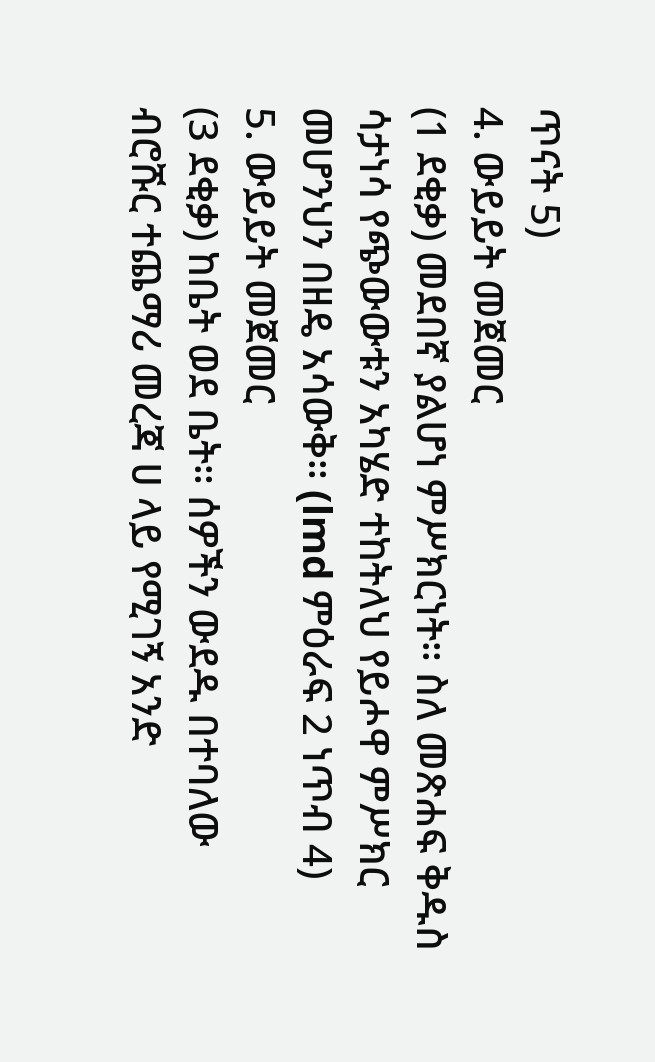ጥናት 5)
4. ውይይት መጀመር
(1 ደቂቃ) መደበኛ ያልሆነ ምሥክርነት። ስለ መጽሐፍ ቅዱስ ሳታነሳ የጭውውቱን አካሄድ ተከትለህ የይሖዋ ምሥክር መሆንህን በዘዴ አሳውቅ። (lmd ምዕራፍ 2 ነጥብ 4)
5. ውይይት መጀመር
(3 ደቂቃ) ከቤት ወደ ቤት። ሰዎችን ውደዱ በተባለው ብሮሹር ተጨማሪ መረጃ ሀ ላይ የሚገኝ አንድ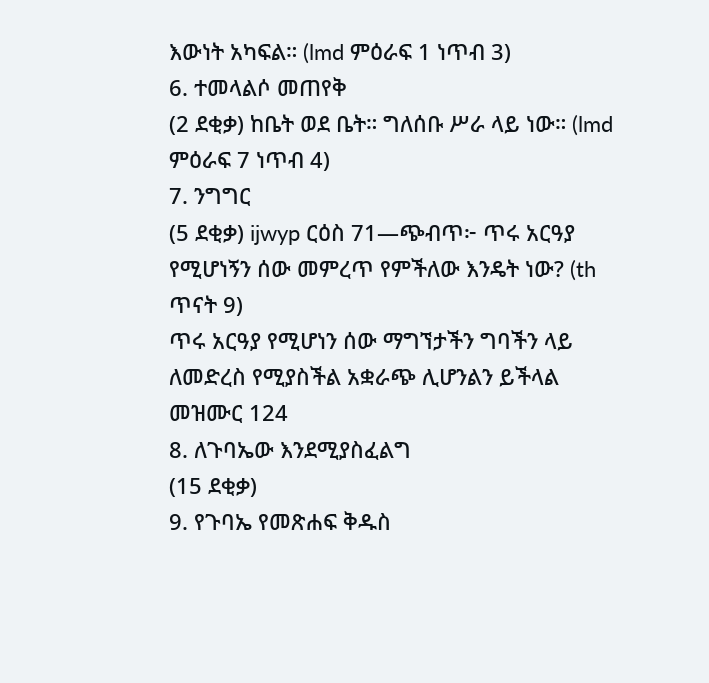እውነት አካፍል። (lmd ምዕራፍ 1 ነጥብ 3)
6. ተመላልሶ መጠየቅ
(2 ደቂቃ) ከቤት ወደ ቤት። ግለሰቡ ሥራ ላይ ነው። (lmd ምዕራፍ 7 ነጥብ 4)
7. ንግግር
(5 ደቂቃ) ijwyp ርዕስ 71—ጭብጥ፦ ጥሩ አርዓያ የሚሆነኝን ሰው መምረጥ የምችለው እንዴት ነው? (th ጥናት 9)
ጥሩ አርዓያ የሚሆነን ሰው ማግኘታችን ግባችን ላይ ለመድረስ የሚያስችል አቋራጭ ሊሆንልን ይችላል
መዝሙር 124
8. ለጉባኤው እንደሚያስፈልግ
(15 ደቂቃ)
9. የጉባኤ የመጽሐፍ ቅዱስ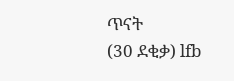ጥናት
(30 ደቂቃ) lfb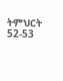ትምህርት 52-53